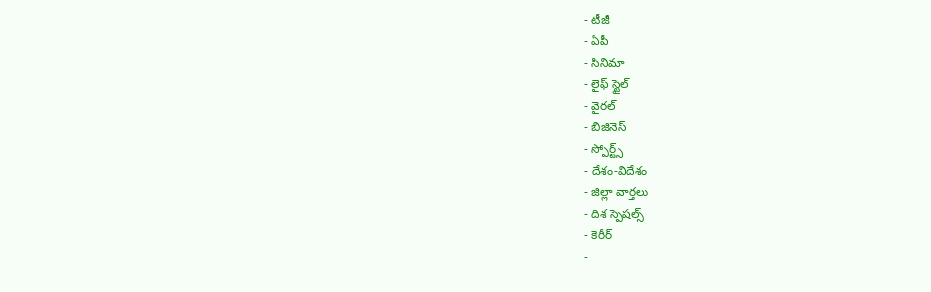- టీజీ
- ఏపీ
- సినిమా
- లైఫ్ స్టైల్
- వైరల్
- బిజినెస్
- స్పోర్ట్స్
- దేశం-విదేశం
- జిల్లా వార్తలు
- దిశ స్పెషల్స్
- కెరీర్
-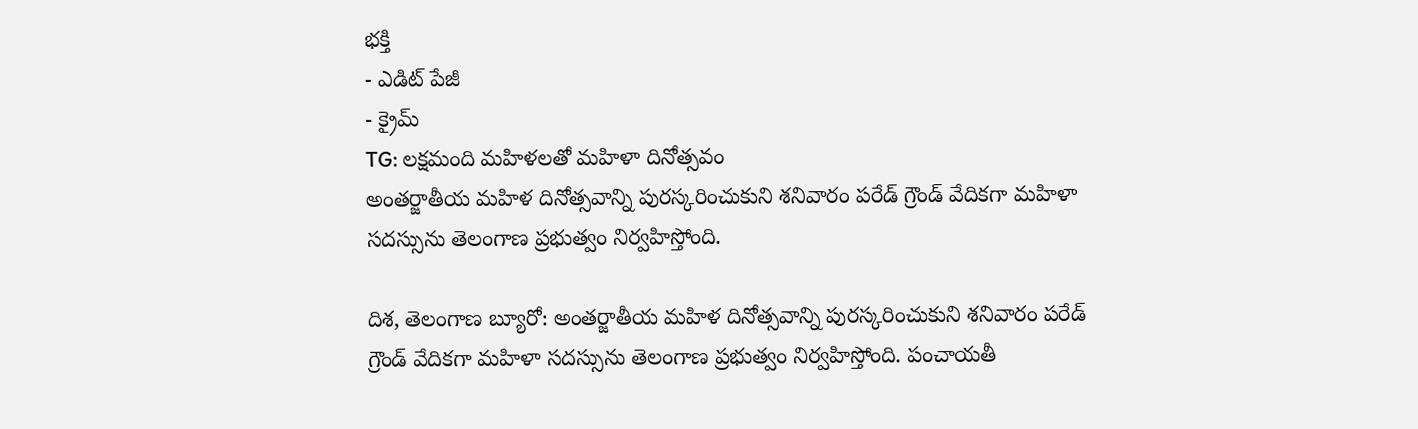భక్తి
- ఎడిట్ పేజీ
- క్రైమ్
TG: లక్షమంది మహిళలతో మహిళా దినోత్సవం
అంతర్జాతీయ మహిళ దినోత్సవాన్ని పురస్కరించుకుని శనివారం పరేడ్ గ్రౌండ్ వేదికగా మహిళా సదస్సును తెలంగాణ ప్రభుత్వం నిర్వహిస్తోంది.

దిశ, తెలంగాణ బ్యూరో: అంతర్జాతీయ మహిళ దినోత్సవాన్ని పురస్కరించుకుని శనివారం పరేడ్ గ్రౌండ్ వేదికగా మహిళా సదస్సును తెలంగాణ ప్రభుత్వం నిర్వహిస్తోంది. పంచాయతీ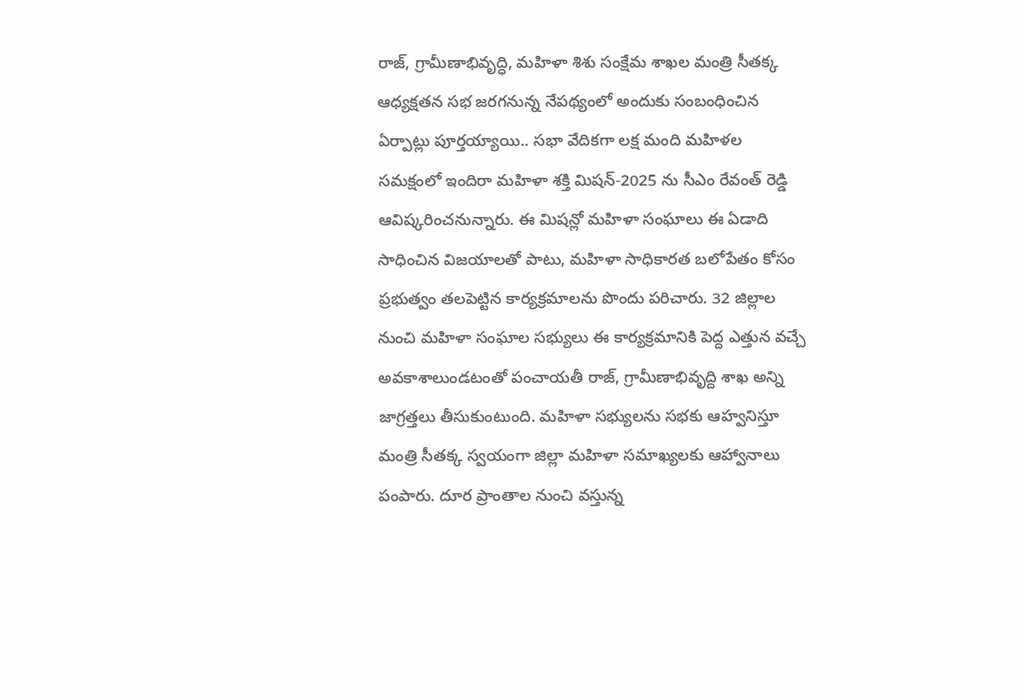రాజ్, గ్రామీణాభివృద్ధి, మహిళా శిశు సంక్షేమ శాఖల మంత్రి సీతక్క ఆధ్యక్షతన సభ జరగనున్న నేపథ్యంలో అందుకు సంబంధించిన ఏర్పాట్లు పూర్తయ్యాయి.. సభా వేదికగా లక్ష మంది మహిళల సమక్షంలో ఇందిరా మహిళా శక్తి మిషన్-2025 ను సీఎం రేవంత్ రెడ్డి ఆవిష్కరించనున్నారు. ఈ మిషన్లో మహిళా సంఘాలు ఈ ఏడాది సాధించిన విజయాలతో పాటు, మహిళా సాధికారత బలోపేతం కోసం ప్రభుత్వం తలపెట్టిన కార్యక్రమాలను పొందు పరిచారు. 32 జిల్లాల నుంచి మహిళా సంఘాల సభ్యులు ఈ కార్యక్రమానికి పెద్ద ఎత్తున వచ్చే అవకాశాలుండటంతో పంచాయతీ రాజ్, గ్రామీణాభివృద్ది శాఖ అన్ని జాగ్రత్తలు తీసుకుంటుంది. మహిళా సభ్యులను సభకు ఆహ్వనిస్తూ మంత్రి సీతక్క స్వయంగా జిల్లా మహిళా సమాఖ్యలకు ఆహ్వానాలు పంపారు. దూర ప్రాంతాల నుంచి వస్తున్న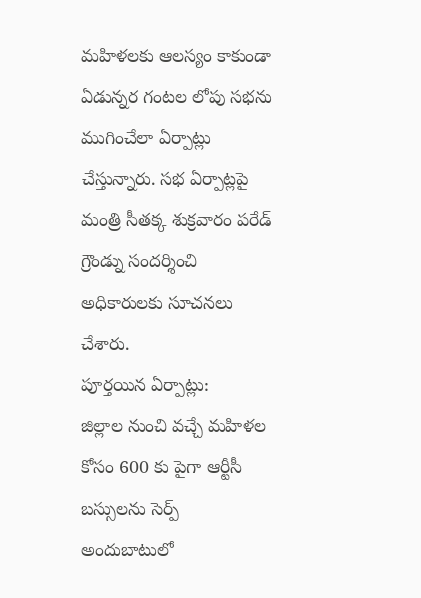మహిళలకు ఆలస్యం కాకుండా ఏడున్నర గంటల లోపు సభను ముగించేలా ఏర్పాట్లు చేస్తున్నారు. సభ ఏర్పాట్లపై మంత్రి సీతక్క శుక్రవారం పరేడ్ గ్రౌండ్ను సందర్శించి అధికారులకు సూచనలు చేశారు.
పూర్తయిన ఏర్పాట్లు:
జిల్లాల నుంచి వచ్చే మహిళల కోసం 600 కు పైగా ఆర్టీసీ బస్సులను సెర్ప్ అందుబాటులో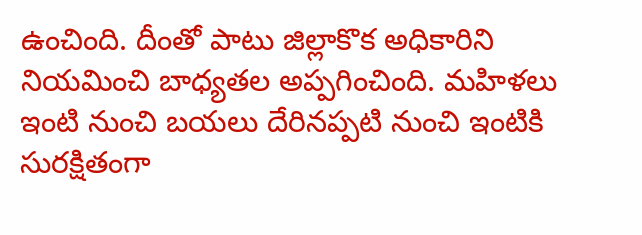ఉంచింది. దీంతో పాటు జిల్లాకొక అధికారిని నియమించి బాధ్యతల అప్పగించింది. మహిళలు ఇంటి నుంచి బయలు దేరినప్పటి నుంచి ఇంటికి సురక్షితంగా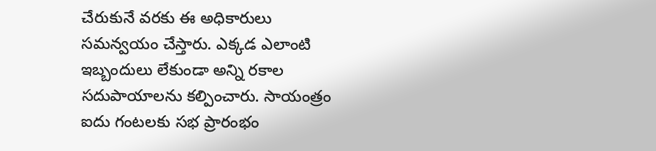చేరుకునే వరకు ఈ అధికారులు సమన్వయం చేస్తారు. ఎక్కడ ఎలాంటి ఇబ్బందులు లేకుండా అన్ని రకాల సదుపాయాలను కల్పించారు. సాయంత్రం ఐదు గంటలకు సభ ప్రారంభం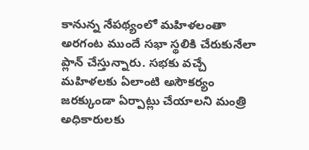కానున్న నేపథ్యంలో మహిళలంతా అరగంట ముందే సభా స్థలికి చేరుకునేలా ప్లాన్ చేస్తున్నారు. సభకు వచ్చే మహిళలకు ఏలాంటి అసౌకర్యం జరక్కుండా ఏర్పాట్లు చేయాలని మంత్రి అధికారులకు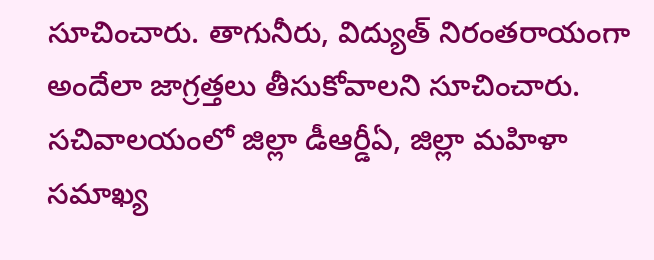సూచించారు. తాగునీరు, విద్యుత్ నిరంతరాయంగా అందేలా జాగ్రత్తలు తీసుకోవాలని సూచించారు. సచివాలయంలో జిల్లా డీఆర్డీఏ, జిల్లా మహిళా సమాఖ్య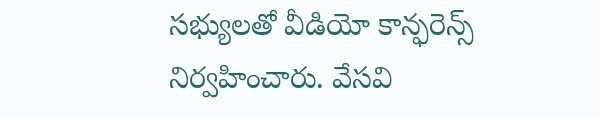సభ్యులతో వీడియో కాన్ఫరెన్స్ నిర్వహించారు. వేసవి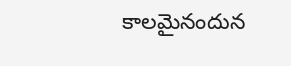కాలమైనందున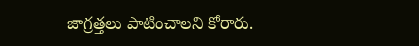జాగ్రత్తలు పాటించాలని కోరారు.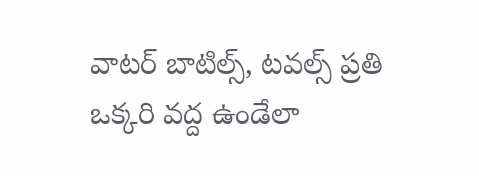వాటర్ బాటిల్స్, టవల్స్ ప్రతి ఒక్కరి వద్ద ఉండేలా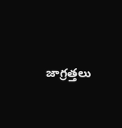జాగ్రత్తలు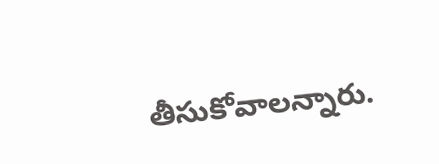తీసుకోవాలన్నారు.